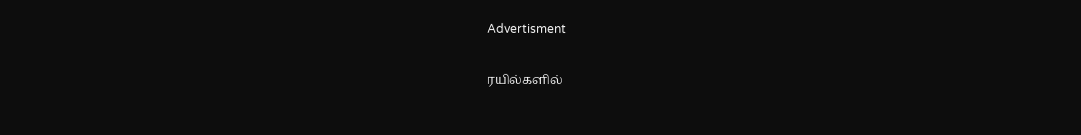Advertisment

ரயில்களில்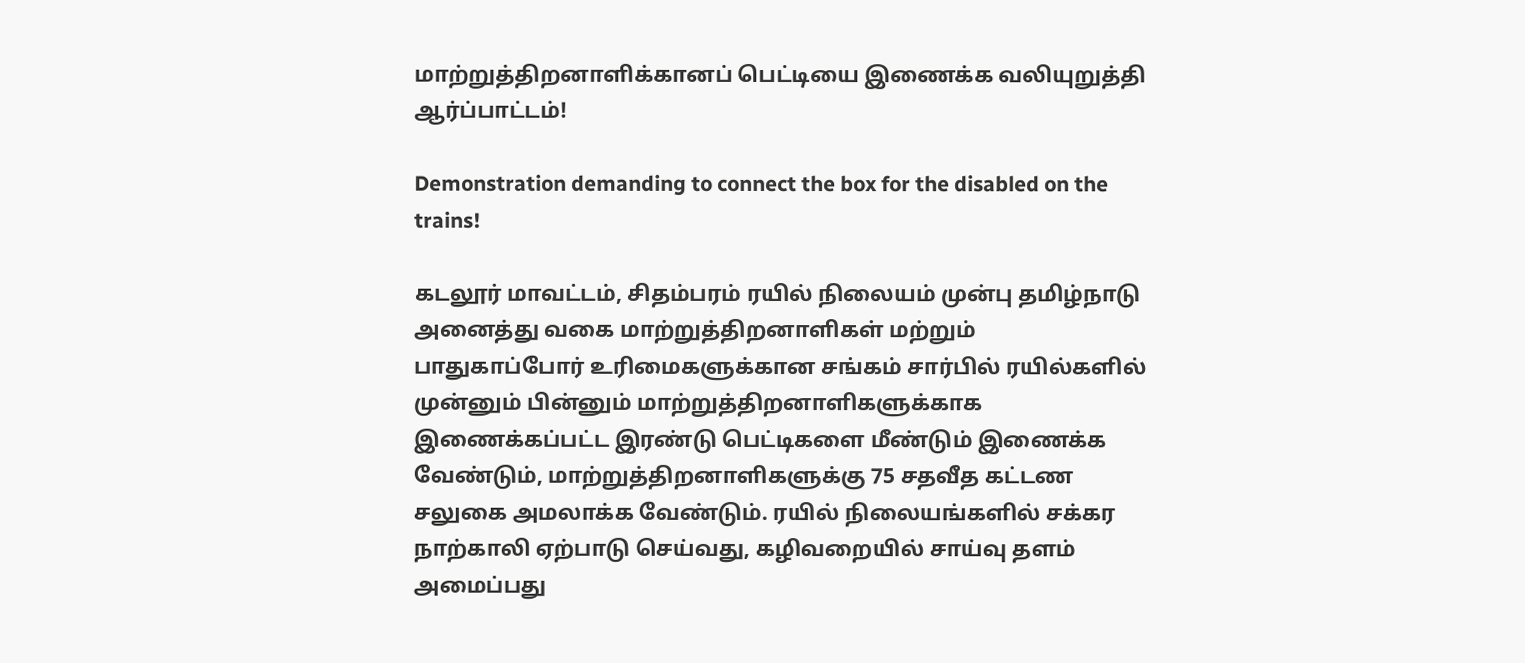மாற்றுத்திறனாளிக்கானப் பெட்டியை இணைக்க வலியுறுத்தி ஆர்ப்பாட்டம்!

Demonstration demanding to connect the box for the disabled on the trains!

கடலூர் மாவட்டம், சிதம்பரம் ரயில் நிலையம் முன்பு தமிழ்நாடு அனைத்து வகை மாற்றுத்திறனாளிகள் மற்றும் பாதுகாப்போர் உரிமைகளுக்கான சங்கம் சார்பில் ரயில்களில் முன்னும் பின்னும் மாற்றுத்திறனாளிகளுக்காக இணைக்கப்பட்ட இரண்டு பெட்டிகளை மீண்டும் இணைக்க வேண்டும், மாற்றுத்திறனாளிகளுக்கு 75 சதவீத கட்டண சலுகை அமலாக்க வேண்டும். ரயில் நிலையங்களில் சக்கர நாற்காலி ஏற்பாடு செய்வது, கழிவறையில் சாய்வு தளம் அமைப்பது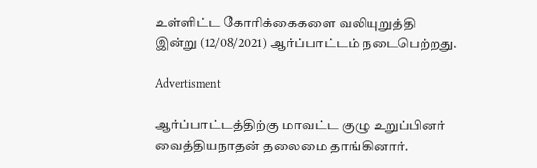உள்ளிட்ட கோரிக்கைகளை வலியுறுத்தி இன்று (12/08/2021) ஆர்ப்பாட்டம் நடைபெற்றது.

Advertisment

ஆர்ப்பாட்டத்திற்கு மாவட்ட குழு உறுப்பினர் வைத்தியநாதன் தலைமை தாங்கினார்.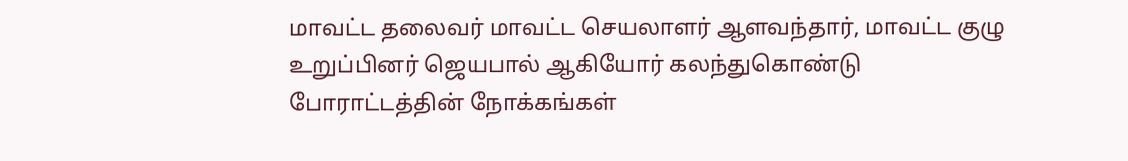மாவட்ட தலைவர் மாவட்ட செயலாளர் ஆளவந்தார், மாவட்ட குழு உறுப்பினர் ஜெயபால் ஆகியோர் கலந்துகொண்டு போராட்டத்தின் நோக்கங்கள்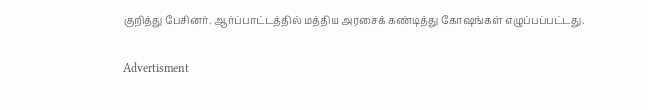குறித்து பேசினர். ஆர்ப்பாட்டத்தில் மத்திய அரசைக் கண்டித்து கோஷங்கள் எழுப்பப்பட்டது.

Advertisment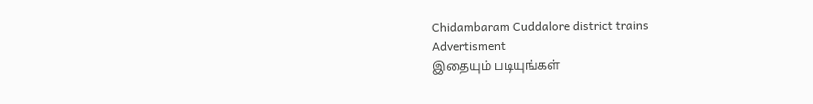Chidambaram Cuddalore district trains
Advertisment
இதையும் படியுங்கள்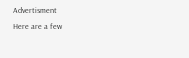Advertisment
Here are a few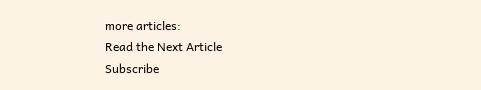more articles:
Read the Next Article
Subscribe